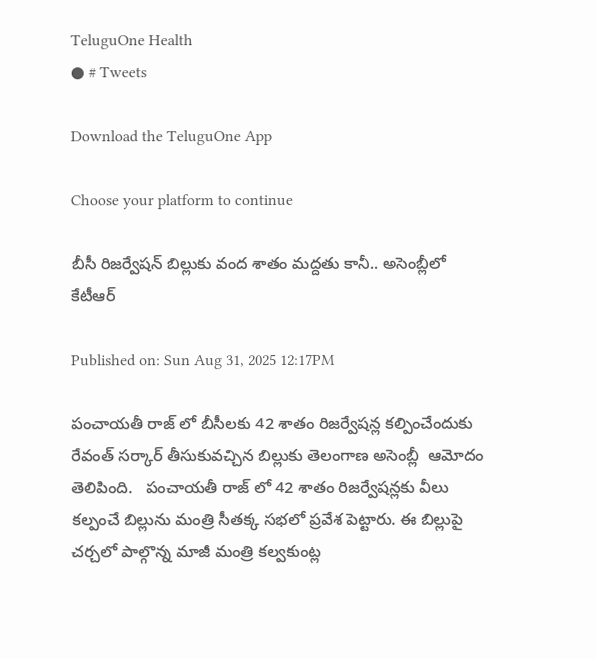TeluguOne Health
● # Tweets

Download the TeluguOne App

Choose your platform to continue

బీసీ రిజర్వేషన్ బిల్లుకు వంద శాతం మద్దతు కానీ.. అసెంబ్లీలో కేటీఆర్

Published on: Sun Aug 31, 2025 12:17PM

పంచాయతీ రాజ్ లో బీసీలకు 42 శాతం రిజర్వేషన్ల కల్పించేందుకు రేవంత్ సర్కార్ తీసుకువచ్చిన బిల్లుకు తెలంగాణ అసెంబ్లీ  ఆమోదం తెలిపింది.   పంచాయతీ రాజ్ లో 42 శాతం రిజర్వేషన్లకు వీలు కల్పంచే బిల్లును మంత్రి సీతక్క సభలో ప్రవేశ పెట్టారు. ఈ బిల్లుపై చర్చలో పాల్గొన్న మాజీ మంత్రి కల్వకుంట్ల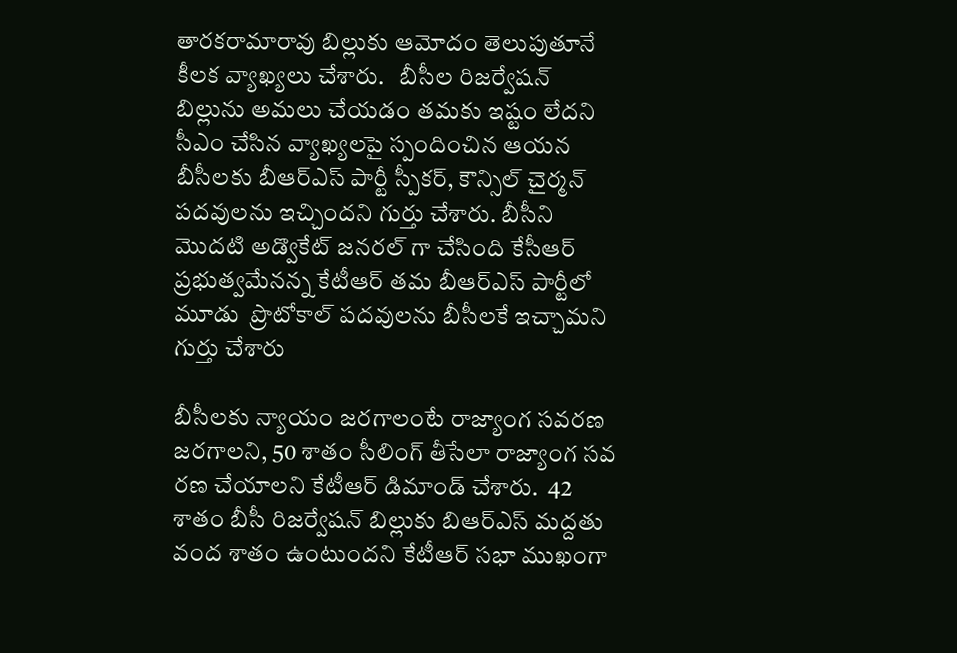తారకరామారావు బిల్లుకు ఆమోదం తెలుపుతూనే కీలక వ్యాఖ్యలు చేశారు.   బీసీల రిజర్వేషన్ బిల్లును అమలు చేయడం తమకు ఇష్టం లేదని సీఎం చేసిన వ్యాఖ్యలపై స్పందించిన ఆయన  బీసీలకు బీఆర్ఎస్ పార్టీ స్పీకర్, కౌన్సిల్ చైర్మన్ పదవులను ఇచ్చిందని గుర్తు చేశారు. బీసీని మొదటి అడ్వొకేట్ జనరల్ గా చేసింది కేసీఆర్ ప్రభుత్వమేనన్న కేటీఆర్ తమ బీఆర్ఎస్ పార్టీలో  మూడు  ప్రొటోకాల్ పదవులను బీసీలకే ఇచ్చామని గుర్తు చేశారు

బీసీలకు న్యాయం జరగాలంటే రాజ్యాంగ సవరణ జరగాలని, 50 శాతం సీలింగ్ తీసేలా రాజ్యాంగ సవ రణ చేయాలని కేటీఆర్ డిమాండ్ చేశారు.  42 శాతం బీసీ రిజర్వేషన్ బిల్లుకు బిఆర్ఎస్ మద్దతు వంద శాతం ఉంటుందని కేటీఆర్ సభా ముఖంగా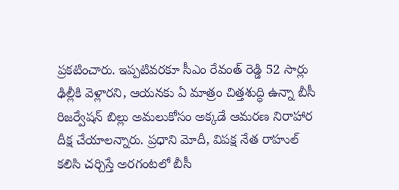ప్రకటించారు. ఇప్పటివరకూ సీఎం రేవంత్ రెడ్డి 52 సార్లు ఢిల్లీకి వెళ్లారని, ఆయనకు ఏ మాత్రం చిత్తశుద్ధి ఉన్నా బీసీ రిజర్వేషన్ బిల్లు అమలుకోసం అక్కడే ఆమరణ నిరాహార దీక్ష చేయాలన్నారు. ప్రధాని మోదీ, విపక్ష నేత రాహుల్ కలిసి చర్చిస్తే అరగంటలో బీసీ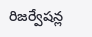రిజర్వేషన్ల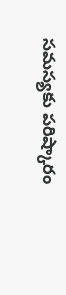సమస్యకు పరిష్కారం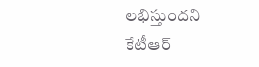లభిస్తుందని కేటీఆర్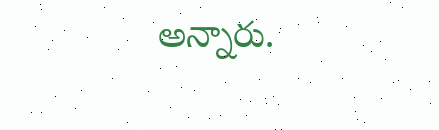అన్నారు.